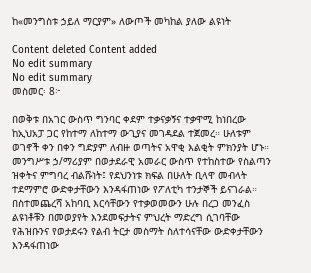ከ«መንግስቱ ኃይለ ማርያም» ለውጦች መካከል ያለው ልዩነት

Content deleted Content added
No edit summary
No edit summary
መስመር፡ 8፦

በወቅቱ በአገር ውስጥ ግንባር ቀደም ተቃናቃኝና ተቃዋሚ ከነበረው ከኢህአፓ ጋር የከተማ ለከተማ ውጊያና መገዳደል ተጀመረ። ሁለቱም ወገኖች ቀን በቀን ግድያም ለብዙ ወጣትና አዋቂ እልቂት ምክንያት ሆኑ። መንግሥቱ ኃ/ማሪያም በወታደራዊ አመራር ውስጥ የተከስተው የስልጣን ዝቀትና ምግባረ ብልሹነት፤ የደህንነቱ ክፍል በሁለት ቢላዋ መብላት ተደማምሮ ውድቀታቸውን እንዳፋጠነው የፖለቲካ ተንታኞች ይናገራል። በስተመጨረሻ አከባቢ እርሳቸውን የተቃወመውን ሁሉ በረጋ መንፈስ ልዩነቶቹን በመወያየት እንደመፍታትና ምህረት ማድረግ ሲገባቸው የሕዝቡንና የወታደሩን የልብ ትርታ መስማት ስለተሳናቸው ውድቀታቸውን እንዳፋጠነው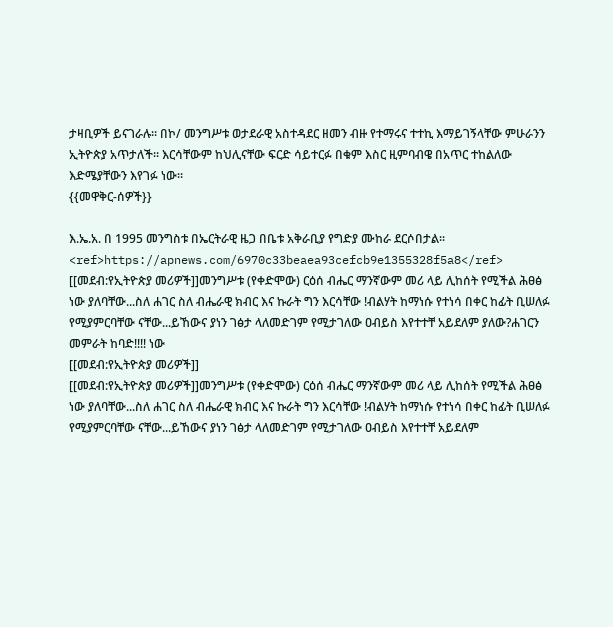ታዛቢዎች ይናገራሉ። በኮ/ መንግሥቱ ወታደራዊ አስተዳደር ዘመን ብዙ የተማሩና ተተኪ እማይገኝላቸው ምሁራንን ኢትዮጵያ አጥታለች። እርሳቸውም ከህሊናቸው ፍርድ ሳይተርፉ በቁም እስር ዚምባብዌ በአጥር ተከልለው እድሜያቸውን እየገፉ ነው።
{{መዋቅር-ሰዎች}}

እ.ኤ.አ. በ 1995 መንግስቱ በኤርትራዊ ዜጋ በቤቱ አቅራቢያ የግድያ ሙከራ ደርሶበታል፡፡<ref>https://apnews.com/6970c33beaea93cefcb9e1355328f5a8</ref>
[[መደብ:የኢትዮጵያ መሪዎች]]መንግሥቱ (የቀድሞው) ርዕሰ ብሔር ማንኛውም መሪ ላይ ሊከሰት የሚችል ሕፀፅ ነው ያለባቸው...ስለ ሐገር ስለ ብሔራዊ ክብር እና ኩራት ግን እርሳቸው !ብልሃት ከማነሱ የተነሳ በቀር ከፊት ቢሠለፉ የሚያምርባቸው ናቸው...ይኸውና ያነን ገፅታ ላለመድገም የሚታገለው ዐብይስ እየተተቸ አይደለም ያለው?ሐገርን መምራት ከባድ!!!! ነው
[[መደብ:የኢትዮጵያ መሪዎች]]
[[መደብ:የኢትዮጵያ መሪዎች]]መንግሥቱ (የቀድሞው) ርዕሰ ብሔር ማንኛውም መሪ ላይ ሊከሰት የሚችል ሕፀፅ ነው ያለባቸው...ስለ ሐገር ስለ ብሔራዊ ክብር እና ኩራት ግን እርሳቸው !ብልሃት ከማነሱ የተነሳ በቀር ከፊት ቢሠለፉ የሚያምርባቸው ናቸው...ይኸውና ያነን ገፅታ ላለመድገም የሚታገለው ዐብይስ እየተተቸ አይደለም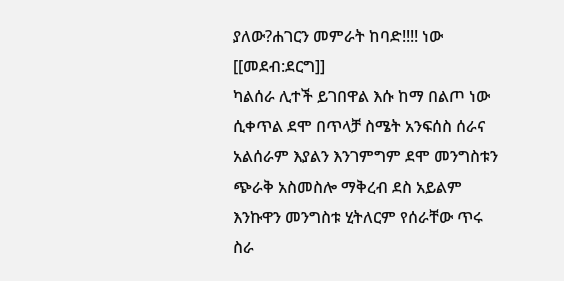ያለው?ሐገርን መምራት ከባድ!!!! ነው
[[መደብ:ደርግ]]
ካልሰራ ሊተች ይገበዋል እሱ ከማ በልጦ ነው ሲቀጥል ደሞ በጥላቻ ስሜት አንፍሰስ ሰራና አልሰራም እያልን እንገምግም ደሞ መንግስቱን ጭራቅ አስመስሎ ማቅረብ ደስ አይልም እንኩዋን መንግስቱ ሂትለርም የሰራቸው ጥሩ ስራ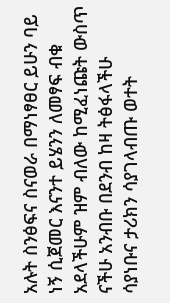አሉት ስንፅፍና ስናወራ በማነፃፀር ይሁን ባይ ነኝ ሲጀመር እናንተ ይሄንን ለመፃፍ ብቁ አደላችሁም ዝም ብለው ከሚፈነጩት ውስጥ ናችሁ አንብቡ በደንብ ከዛ ትፅፋላችሁ ሳያነቡና ታሪክን ሳያገላብጡ ወተት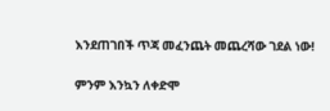እንደጠገበች ጥጃ መፈንጨት መጨረሻው ገደል ነው!

ምንም እንኳን ለቀድሞ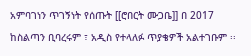አምባገነን ጥገኝነት የሰጡት [[ሮበርት ሙጋቤ]] በ 2017 ከስልጣን ቢባረሩም ፣ አዲስ የተላለፉ ጥያቄዎች አልተገቡም ፡፡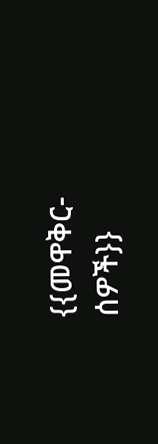{{መዋቅር-ሰዎች}}